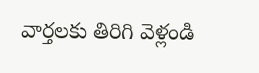వార్తలకు తిరిగి వెళ్లండి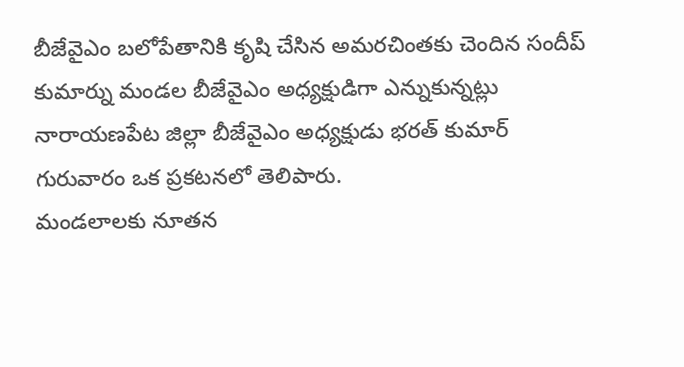బీజేవైఎం బలోపేతానికి కృషి చేసిన అమరచింతకు చెందిన సందీప్ కుమార్ను మండల బీజేవైఎం అధ్యక్షుడిగా ఎన్నుకున్నట్లు నారాయణపేట జిల్లా బీజేవైఎం అధ్యక్షుడు భరత్ కుమార్ గురువారం ఒక ప్రకటనలో తెలిపారు.
మండలాలకు నూతన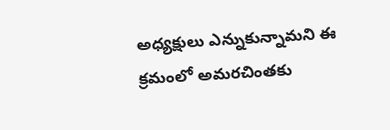అధ్యక్షులు ఎన్నుకున్నామని ఈ క్రమంలో అమరచింతకు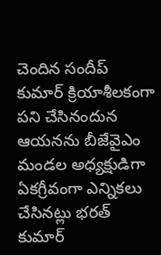చెందిన సందీప్ కుమార్ క్రియాశీలకంగా పని చేసినందున ఆయనను బీజేవైఎం మండల అధ్యక్షుడిగా ఏకగ్రీవంగా ఎన్నికలు చేసినట్లు భరత్ కుమార్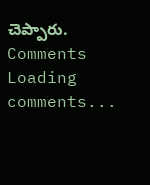చెప్పారు.
Comments
Loading comments...